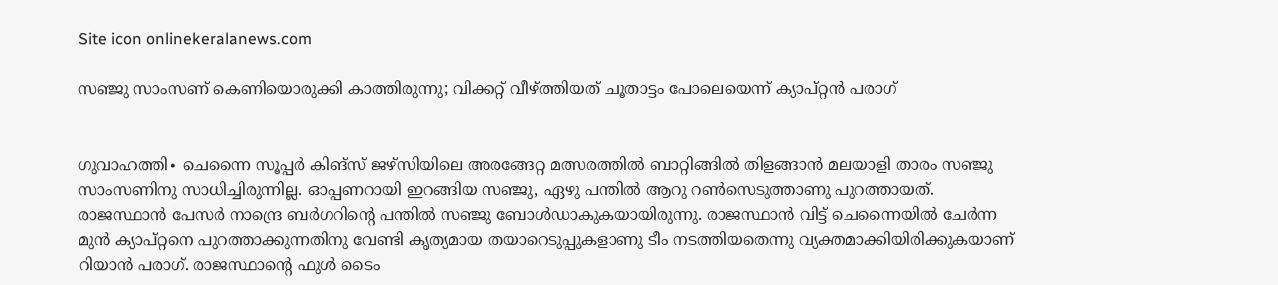Site icon onlinekeralanews.com

സഞ്ജു സാംസണ് കെണിയൊരുക്കി കാത്തിരുന്നു; വിക്കറ്റ് വീഴ്ത്തിയത് ചൂതാട്ടം പോലെയെന്ന് ക്യാപ്റ്റൻ പരാഗ്


ഗുവാഹത്തി∙ ചെന്നൈ സൂപ്പർ കിങ്സ് ജഴ്സിയിലെ അരങ്ങേറ്റ മത്സരത്തിൽ ബാറ്റിങ്ങിൽ തിളങ്ങാൻ മലയാളി താരം സഞ്ജു സാംസണിനു സാധിച്ചിരുന്നില്ല. ഓപ്പണറായി ഇറങ്ങിയ സഞ്ജു, ഏഴു പന്തില്‍ ആറു റൺസെടുത്താണു പുറത്തായത്. രാജസ്ഥാൻ പേസർ നാന്ദ്രെ ബർഗറിന്റെ പന്തിൽ സഞ്ജു ബോൾ‍ഡാകുകയായിരുന്നു. രാജസ്ഥാൻ വിട്ട് ചെന്നൈയിൽ ചേർന്ന മുൻ ക്യാപ്റ്റനെ പുറത്താക്കുന്നതിനു വേണ്ടി കൃത്യമായ തയാറെടുപ്പുകളാണു ടീം നടത്തിയതെന്നു വ്യക്തമാക്കിയിരിക്കുകയാണ് റിയാൻ പരാഗ്. രാജസ്ഥാന്റെ ഫുൾ ടൈം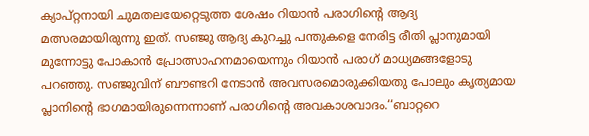ക്യാപ്റ്റനായി ചുമതലയേറ്റെടുത്ത ശേഷം റിയാൻ പരാഗിന്റെ ആദ്യ മത്സരമായിരുന്നു ഇത്. സഞ്ജു ആദ്യ കുറച്ചു പന്തുകളെ നേരിട്ട രീതി പ്ലാനുമായി മുന്നോട്ടു പോകാൻ പ്രോത്സാഹനമായെന്നും റിയാൻ പരാഗ് മാധ്യമങ്ങളോടു പറഞ്ഞു. സഞ്ജുവിന് ബൗണ്ടറി നേടാൻ അവസരമൊരുക്കിയതു പോലും ക‍ൃത്യമായ പ്ലാനിന്റെ ഭാഗമായിരുന്നെന്നാണ് പരാഗിന്റെ അവകാശവാദം.‘‘ബാറ്ററെ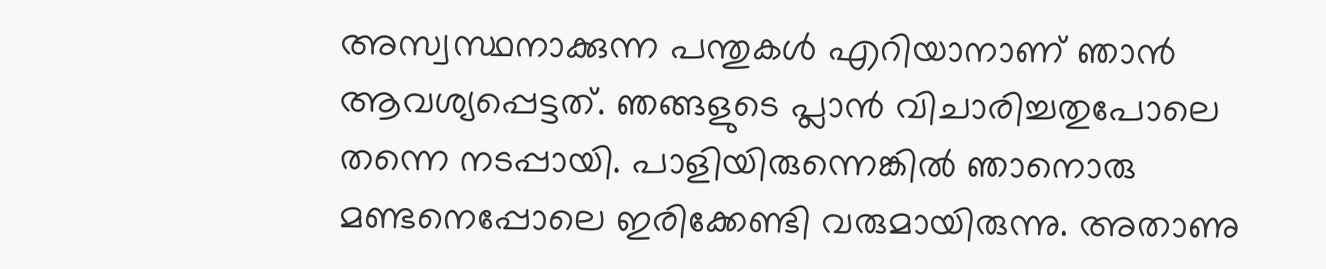അസ്വസ്ഥനാക്കുന്ന പന്തുകൾ എറിയാനാണ് ഞാൻ ആവശ്യപ്പെട്ടത്. ഞങ്ങളുടെ പ്ലാൻ വിചാരിച്ചതുപോലെ തന്നെ നടപ്പായി. പാളിയിരുന്നെങ്കിൽ ഞാനൊരു മണ്ടനെപ്പോലെ ഇരിക്കേണ്ടി വരുമായിരുന്നു. അതാണു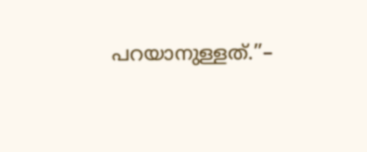പറയാനുള്ളത്.’’–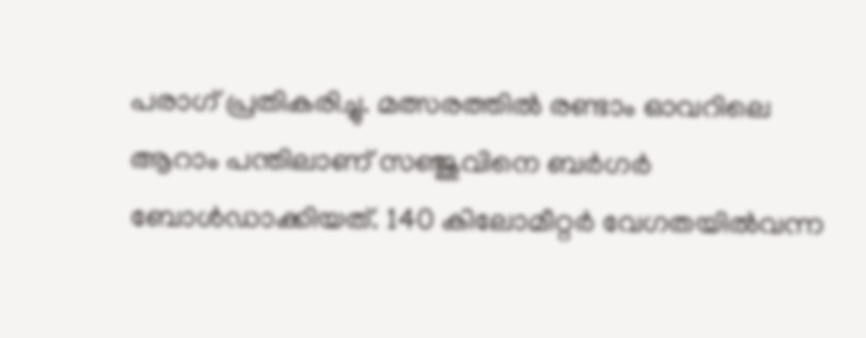പരാഗ് പ്രതികരിച്ചു. മത്സരത്തിൽ രണ്ടാം ഓവറിലെ ആറാം പന്തിലാണ് സഞ്ജുവിനെ ബർഗർ ബോൾഡാക്കിയത്. 140 കിലോമീറ്റർ വേഗതയിൽവന്ന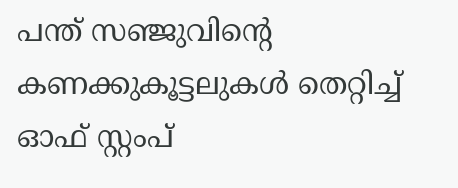പന്ത് സഞ്ജുവിന്റെ കണക്കുകൂട്ടലുകൾ തെറ്റിച്ച് ഓഫ് സ്റ്റംപ്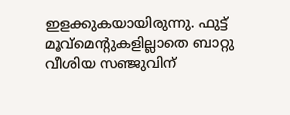ഇളക്കുകയായിരുന്നു. ഫുട്ട് മൂവ്മെന്റുകളില്ലാതെ ബാറ്റു വീശിയ സഞ്ജുവിന്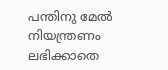പന്തിനു മേല്‍ നിയന്ത്രണം ലഭിക്കാതെ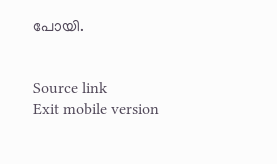പോയി.


Source link
Exit mobile version